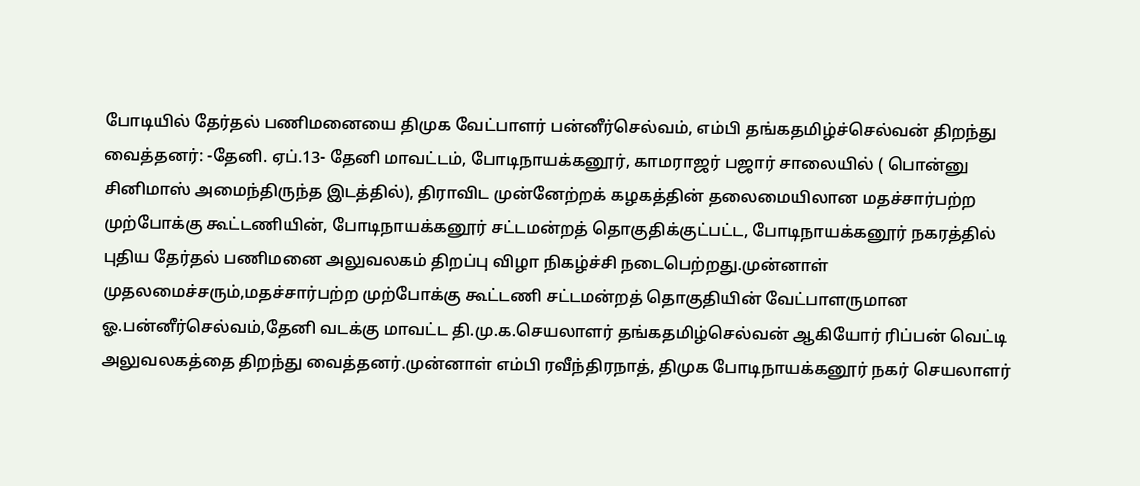போடியில் தேர்தல் பணிமனையை திமுக வேட்பாளர் பன்னீர்செல்வம், எம்பி தங்கதமிழ்ச்செல்வன் திறந்து வைத்தனர்: -தேனி. ஏப்.13- தேனி மாவட்டம், போடிநாயக்கனூர், காமராஜர் பஜார் சாலையில் ( பொன்னு சினிமாஸ் அமைந்திருந்த இடத்தில்), திராவிட முன்னேற்றக் கழகத்தின் தலைமையிலான மதச்சார்பற்ற முற்போக்கு கூட்டணியின், போடிநாயக்கனூர் சட்டமன்றத் தொகுதிக்குட்பட்ட, போடிநாயக்கனூர் நகரத்தில் புதிய தேர்தல் பணிமனை அலுவலகம் திறப்பு விழா நிகழ்ச்சி நடைபெற்றது.முன்னாள் முதலமைச்சரும்,மதச்சார்பற்ற முற்போக்கு கூட்டணி சட்டமன்றத் தொகுதியின் வேட்பாளருமான ஓ.பன்னீர்செல்வம்,தேனி வடக்கு மாவட்ட தி.மு.க.செயலாளர் தங்கதமிழ்செல்வன் ஆகியோர் ரிப்பன் வெட்டி அலுவலகத்தை திறந்து வைத்தனர்.முன்னாள் எம்பி ரவீந்திரநாத், திமுக போடிநாயக்கனூர் நகர் செயலாளர்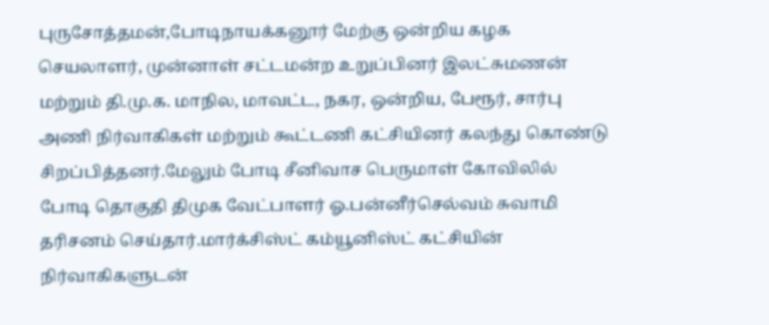புருசோத்தமன்,போடிநாயக்கனூர் மேற்கு ஒன்றிய கழக செயலாளர், முன்னாள் சட்டமன்ற உறுப்பினர் இலட்சுமணன் மற்றும் தி.மு.க. மாநில, மாவட்ட, நகர, ஒன்றிய, பேரூர், சார்பு அணி நிர்வாகிகள் மற்றும் கூட்டணி கட்சியினர் கலந்து கொண்டு சிறப்பித்தனர்.மேலும் போடி சீனிவாச பெருமாள் கோவிலில் போடி தொகுதி திமுக வேட்பாளர் ஓ.பன்னீர்செல்வம் சுவாமி தரிசனம் செய்தார்.மார்க்சிஸ்ட் கம்யூனிஸ்ட் கட்சியின் நிர்வாகிகளுடன்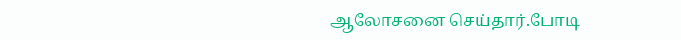ஆலோசனை செய்தார்.போடி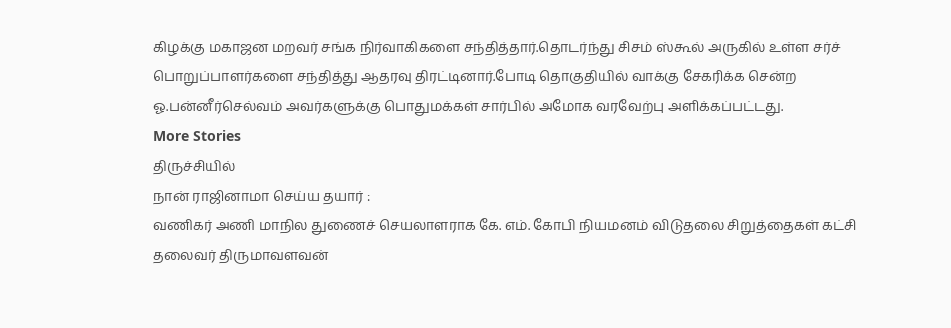கிழக்கு மகாஜன மறவர் சங்க நிர்வாகிகளை சந்தித்தார்.தொடர்ந்து சிசம் ஸ்கூல் அருகில் உள்ள சர்ச் பொறுப்பாளர்களை சந்தித்து ஆதரவு திரட்டினார்.போடி தொகுதியில் வாக்கு சேகரிக்க சென்ற ஓ.பன்னீர்செல்வம் அவர்களுக்கு பொதுமக்கள் சார்பில் அமோக வரவேற்பு அளிக்கப்பட்டது.
More Stories
திருச்சியில்
நான் ராஜினாமா செய்ய தயார் :
வணிகர் அணி மாநில துணைச் செயலாளராக கே. எம். கோபி நியமனம் விடுதலை சிறுத்தைகள் கட்சி தலைவர் திருமாவளவன்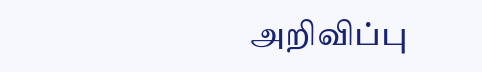அறிவிப்பு